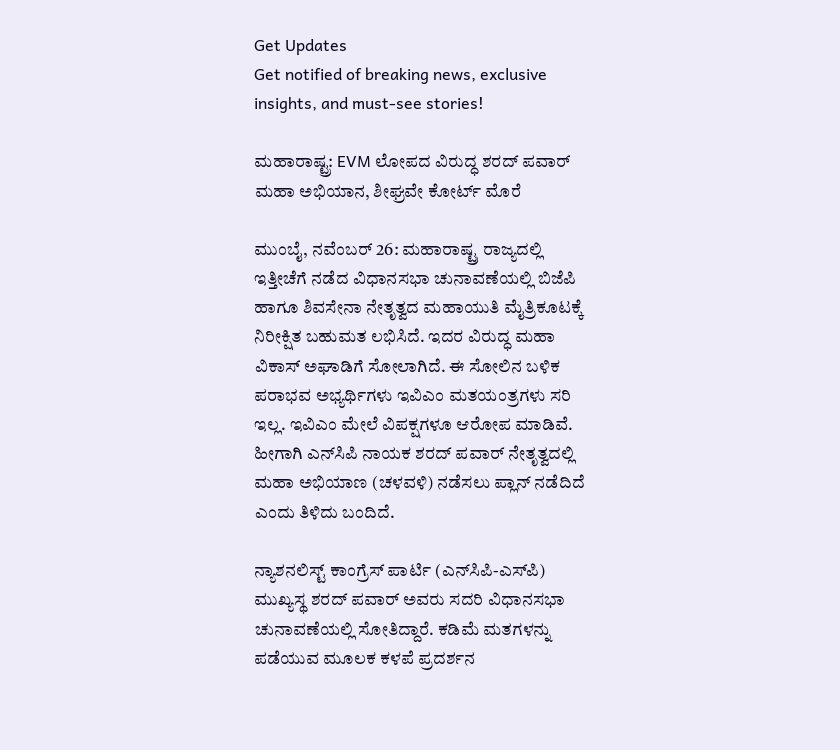Get Updates
Get notified of breaking news, exclusive insights, and must-see stories!

ಮಹಾರಾಷ್ಟ್ರ: EVM ಲೋಪದ ವಿರುದ್ಧ ಶರದ್ ಪವಾರ್ ಮಹಾ ಅಭಿಯಾನ, ಶೀಘ್ರವೇ ಕೋರ್ಟ್ ಮೊರೆ

ಮುಂಬೈ, ನವೆಂಬರ್ 26: ಮಹಾರಾಷ್ಟ್ರ ರಾಜ್ಯದಲ್ಲಿ ಇತ್ತೀಚೆಗೆ ನಡೆದ ವಿಧಾನಸಭಾ ಚುನಾವಣೆಯಲ್ಲಿ ಬಿಜೆಪಿ ಹಾಗೂ ಶಿವಸೇನಾ ನೇತೃತ್ವದ ಮಹಾಯುತಿ ಮೈತ್ರಿಕೂಟಕ್ಕೆ ನಿರೀಕ್ಷಿತ ಬಹುಮತ ಲಭಿಸಿದೆ. ಇದರ ವಿರುದ್ಧ ಮಹಾ ವಿಕಾಸ್ ಅಘಾಡಿಗೆ ಸೋಲಾಗಿದೆ. ಈ ಸೋಲಿನ ಬಳಿಕ ಪರಾಭವ ಅಭ್ಯರ್ಥಿಗಳು ಇವಿಎಂ ಮತಯಂತ್ರಗಳು ಸರಿ ಇಲ್ಲ. ಇವಿಎಂ ಮೇಲೆ ವಿಪಕ್ಷಗಳೂ ಆರೋಪ ಮಾಡಿವೆ. ಹೀಗಾಗಿ ಎನ್‌ಸಿಪಿ ನಾಯಕ ಶರದ್ ಪವಾರ್ ನೇತೃತ್ವದಲ್ಲಿ ಮಹಾ ಅಭಿಯಾಣ (ಚಳವಳಿ) ನಡೆಸಲು ಪ್ಲಾನ್ ನಡೆದಿದೆ ಎಂದು ತಿಳಿದು ಬಂದಿದೆ.

ನ್ಯಾಶನಲಿಸ್ಟ್ ಕಾಂಗ್ರೆಸ್ ಪಾರ್ಟಿ (ಎನ್‌ಸಿಪಿ-ಎಸ್‌ಪಿ) ಮುಖ್ಯಸ್ಥ ಶರದ್ ಪವಾರ್ ಅವರು ಸದರಿ ವಿಧಾನಸಭಾ ಚುನಾವಣೆಯಲ್ಲಿ ಸೋತಿದ್ದಾರೆ. ಕಡಿಮೆ ಮತಗಳನ್ನು ಪಡೆಯುವ ಮೂಲಕ ಕಳಪೆ ಪ್ರದರ್ಶನ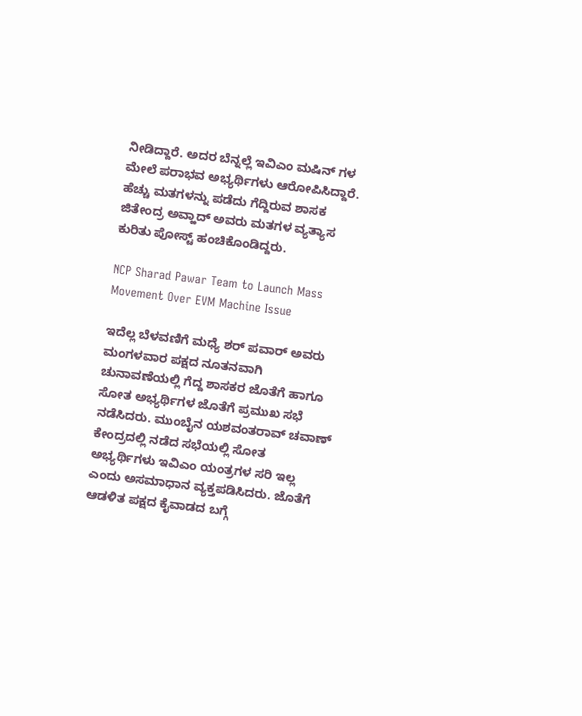ನೀಡಿದ್ದಾರೆ. ಅದರ ಬೆನ್ನಲ್ಲೆ ಇವಿಎಂ ಮಷಿನ್ ಗಳ ಮೇಲೆ ಪರಾಭವ ಅಭ್ಯರ್ಥಿಗಳು ಆರೋಪಿಸಿದ್ದಾರೆ. ಹೆಚ್ಚು ಮತಗಳನ್ನು ಪಡೆದು ಗೆದ್ದಿರುವ ಶಾಸಕ ಜಿತೇಂದ್ರ ಅವ್ಹಾದ್ ಅವರು ಮತಗಳ ವ್ಯತ್ಯಾಸ ಕುರಿತು ಪೋಸ್ಟ್ ಹಂಚಿಕೊಂಡಿದ್ದರು.

NCP Sharad Pawar Team to Launch Mass Movement Over EVM Machine Issue

ಇದೆಲ್ಲ ಬೆಳವಣಿಗೆ ಮಧ್ಯೆ ಶರ್ ಪವಾರ್ ಅವರು ಮಂಗಳವಾರ ಪಕ್ಷದ ನೂತನವಾಗಿ ಚುನಾವಣೆಯಲ್ಲಿ ಗೆದ್ದ ಶಾಸಕರ ಜೊತೆಗೆ ಹಾಗೂ ಸೋತ ಅಭ್ಯರ್ಥಿಗಳ ಜೊತೆಗೆ ಪ್ರಮುಖ ಸಭೆ ನಡೆಸಿದರು. ಮುಂಬೈನ ಯಶವಂತರಾವ್ ಚವಾಣ್ ಕೇಂದ್ರದಲ್ಲಿ ನಡೆದ ಸಭೆಯಲ್ಲಿ ಸೋತ ಅಭ್ಯರ್ಥಿಗಳು ಇವಿಎಂ ಯಂತ್ರಗಳ ಸರಿ ಇಲ್ಲ ಎಂದು ಅಸಮಾಧಾನ ವ್ಯಕ್ತಪಡಿಸಿದರು. ಜೊತೆಗೆ ಆಡಳಿತ ಪಕ್ಷದ ಕೈವಾಡದ ಬಗ್ಗೆ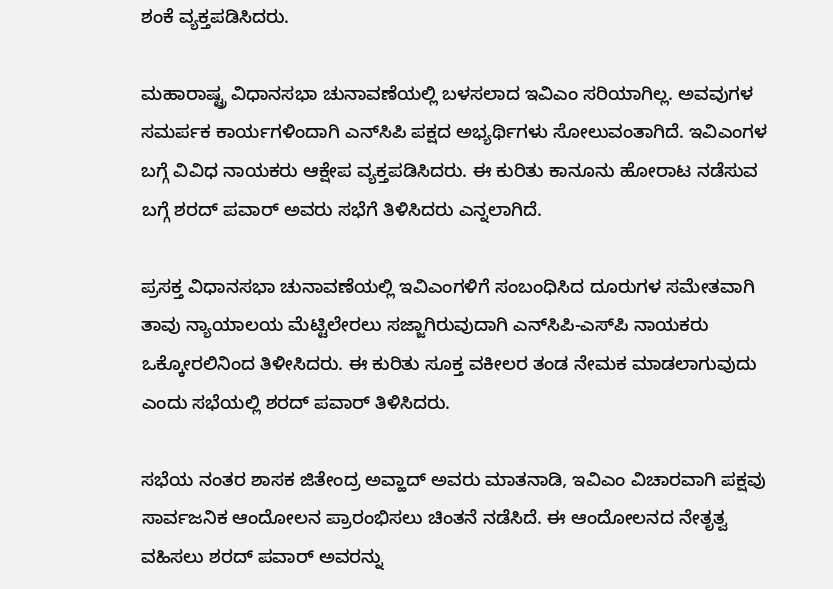ಶಂಕೆ ವ್ಯಕ್ತಪಡಿಸಿದರು.

ಮಹಾರಾಷ್ಟ್ರ ವಿಧಾನಸಭಾ ಚುನಾವಣೆಯಲ್ಲಿ ಬಳಸಲಾದ ಇವಿಎಂ ಸರಿಯಾಗಿಲ್ಲ. ಅವವುಗಳ ಸಮರ್ಪಕ ಕಾರ್ಯಗಳಿಂದಾಗಿ ಎನ್‌ಸಿಪಿ ಪಕ್ಷದ ಅಭ್ಯರ್ಥಿಗಳು ಸೋಲುವಂತಾಗಿದೆ. ಇವಿಎಂಗಳ ಬಗ್ಗೆ ವಿವಿಧ ನಾಯಕರು ಆಕ್ಷೇಪ ವ್ಯಕ್ತಪಡಿಸಿದರು. ಈ ಕುರಿತು ಕಾನೂನು ಹೋರಾಟ ನಡೆಸುವ ಬಗ್ಗೆ ಶರದ್ ಪವಾರ್ ಅವರು ಸಭೆಗೆ ತಿಳಿಸಿದರು ಎನ್ನಲಾಗಿದೆ.

ಪ್ರಸಕ್ತ ವಿಧಾನಸಭಾ ಚುನಾವಣೆಯಲ್ಲಿ ಇವಿಎಂಗಳಿಗೆ ಸಂಬಂಧಿಸಿದ ದೂರುಗಳ ಸಮೇತವಾಗಿ ತಾವು ನ್ಯಾಯಾಲಯ ಮೆಟ್ಟಿಲೇರಲು ಸಜ್ಜಾಗಿರುವುದಾಗಿ ಎನ್‌ಸಿಪಿ-ಎಸ್‌ಪಿ ನಾಯಕರು ಒಕ್ಕೋರಲಿನಿಂದ ತಿಳೀಸಿದರು. ಈ ಕುರಿತು ಸೂಕ್ತ ವಕೀಲರ ತಂಡ ನೇಮಕ ಮಾಡಲಾಗುವುದು ಎಂದು ಸಭೆಯಲ್ಲಿ ಶರದ್ ಪವಾರ್ ತಿಳಿಸಿದರು.

ಸಭೆಯ ನಂತರ ಶಾಸಕ ಜಿತೇಂದ್ರ ಅವ್ಹಾದ್ ಅವರು ಮಾತನಾಡಿ, ಇವಿಎಂ ವಿಚಾರವಾಗಿ ಪಕ್ಷವು ಸಾರ್ವಜನಿಕ ಆಂದೋಲನ ಪ್ರಾರಂಭಿಸಲು ಚಿಂತನೆ ನಡೆಸಿದೆ. ಈ ಆಂದೋಲನದ ನೇತೃತ್ವ ವಹಿಸಲು ಶರದ್ ಪವಾರ್ ಅವರನ್ನು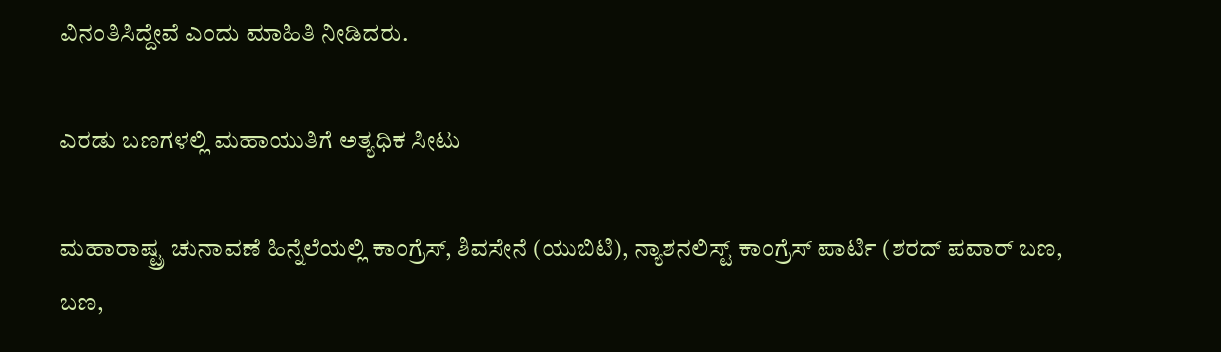ವಿನಂತಿಸಿದ್ದೇವೆ ಎಂದು ಮಾಹಿತಿ ನೀಡಿದರು.

ಎರಡು ಬಣಗಳಲ್ಲಿ ಮಹಾಯುತಿಗೆ ಅತ್ಯಧಿಕ ಸೀಟು

ಮಹಾರಾಷ್ಟ್ರ ಚುನಾವಣೆ ಹಿನ್ನೆಲೆಯಲ್ಲಿ ಕಾಂಗ್ರೆಸ್, ಶಿವಸೇನೆ (ಯುಬಿಟಿ), ನ್ಯಾಶನಲಿಸ್ಟ್ ಕಾಂಗ್ರೆಸ್ ಪಾರ್ಟಿ (ಶರದ್ ಪವಾರ್ ಬಣ, ಬಣ,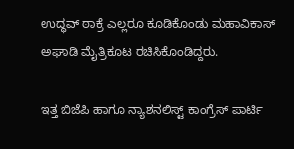ಉದ್ಧವ್ ಠಾಕ್ರೆ ಎಲ್ಲರೂ ಕೂಡಿಕೊಂಡು ಮಹಾವಿಕಾಸ್ ಅಘಾಡಿ ಮೈತ್ರಿಕೂಟ ರಚಿಸಿಕೊಂಡಿದ್ದರು.

ಇತ್ತ ಬಿಜೆಪಿ ಹಾಗೂ ನ್ಯಾಶನಲಿಸ್ಟ್ ಕಾಂಗ್ರೆಸ್ ಪಾರ್ಟಿ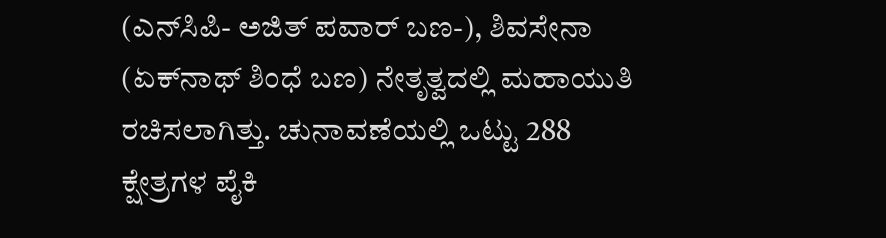(ಎನ್‌ಸಿಪಿ- ಅಜಿತ್ ಪವಾರ್ ಬಣ-), ಶಿವಸೇನಾ (ಏಕ್‌ನಾಥ್ ಶಿಂಧೆ ಬಣ) ನೇತೃತ್ವದಲ್ಲಿ ಮಹಾಯುತಿ ರಚಿಸಲಾಗಿತ್ತು. ಚುನಾವಣೆಯಲ್ಲಿ ಒಟ್ಟು 288 ಕ್ಷೇತ್ರಗಳ ಪೈಕಿ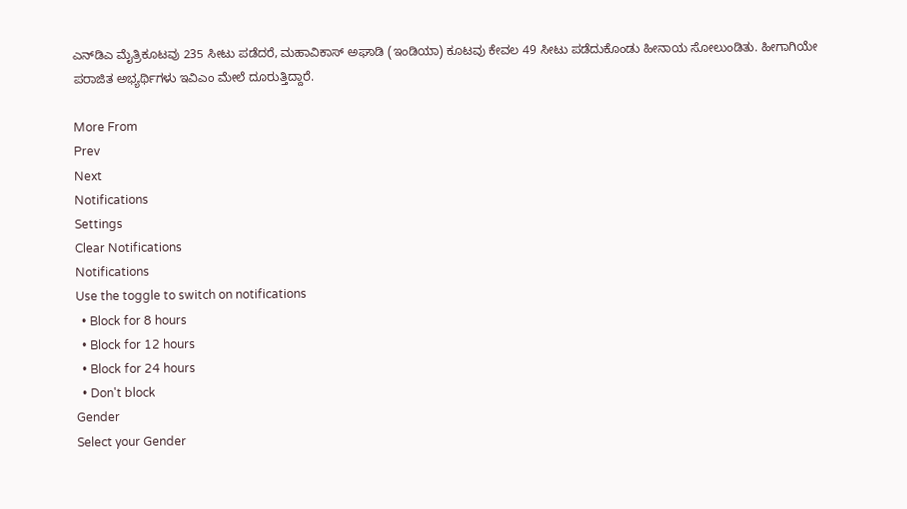ಎನ್‌ಡಿಎ ಮೈತ್ರಿಕೂಟವು 235 ಸೀಟು ಪಡೆದರೆ, ಮಹಾವಿಕಾಸ್ ಅಘಾಡಿ (ಇಂಡಿಯಾ) ಕೂಟವು ಕೇವಲ 49 ಸೀಟು ಪಡೆದುಕೊಂಡು ಹೀನಾಯ ಸೋಲುಂಡಿತು. ಹೀಗಾಗಿಯೇ ಪರಾಜಿತ ಅಭ್ಯರ್ಥಿಗಳು ಇವಿಎಂ ಮೇಲೆ ದೂರುತ್ತಿದ್ದಾರೆ.

More From
Prev
Next
Notifications
Settings
Clear Notifications
Notifications
Use the toggle to switch on notifications
  • Block for 8 hours
  • Block for 12 hours
  • Block for 24 hours
  • Don't block
Gender
Select your Gender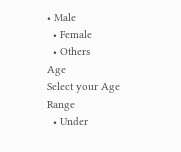• Male
  • Female
  • Others
Age
Select your Age Range
  • Under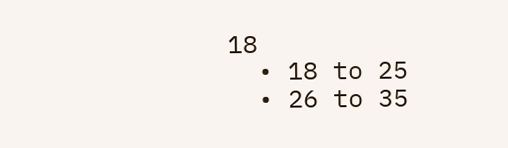18
  • 18 to 25
  • 26 to 35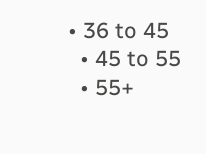• 36 to 45
  • 45 to 55
  • 55+